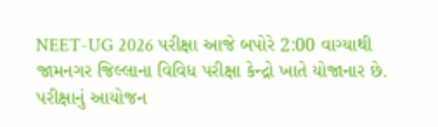NEET-UG 2026 પરીક્ષા આજે બપોરે 2:00 વાગ્યાથી જામનગર જિલ્લાના વિવિધ પરીક્ષા કેન્દ્રો ખાતે યોજાનાર છે. પરીક્ષાનું આયોજન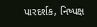પારદર્શક, નિષ્પક્ષ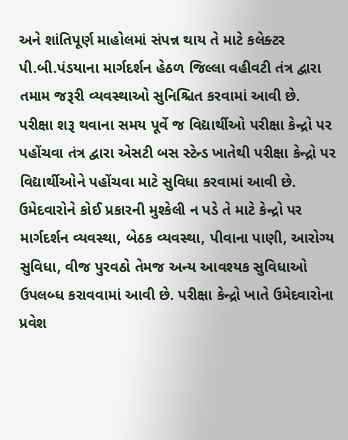અને શાંતિપૂર્ણ માહોલમાં સંપન્ન થાય તે માટે કલેક્ટર પી.બી.પંડયાના માર્ગદર્શન હેઠળ જિલ્લા વહીવટી તંત્ર દ્વારા તમામ જરૂરી વ્યવસ્થાઓ સુનિશ્ચિત કરવામાં આવી છે.
પરીક્ષા શરૂ થવાના સમય પૂર્વે જ વિદ્યાર્થીઓ પરીક્ષા કેન્દ્રો પર પહોંચવા તંત્ર દ્વારા એસટી બસ સ્ટેન્ડ ખાતેથી પરીક્ષા કેન્દ્રો પર વિદ્યાર્થીઓને પહોંચવા માટે સુવિધા કરવામાં આવી છે. ઉમેદવારોને કોઈ પ્રકારની મુશ્કેલી ન પડે તે માટે કેન્દ્રો પર માર્ગદર્શન વ્યવસ્થા, બેઠક વ્યવસ્થા, પીવાના પાણી, આરોગ્ય સુવિધા, વીજ પુરવઠો તેમજ અન્ય આવશ્યક સુવિધાઓ ઉપલબ્ધ કરાવવામાં આવી છે. પરીક્ષા કેન્દ્રો ખાતે ઉમેદવારોના પ્રવેશ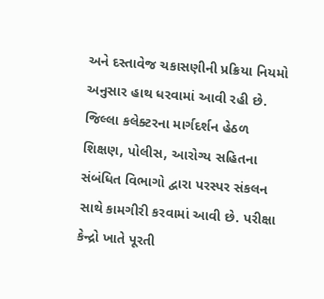અને દસ્તાવેજ ચકાસણીની પ્રક્રિયા નિયમો અનુસાર હાથ ધરવામાં આવી રહી છે.
જિલ્લા કલેક્ટરના માર્ગદર્શન હેઠળ શિક્ષણ, પોલીસ, આરોગ્ય સહિતના સંબંધિત વિભાગો દ્વારા પરસ્પર સંકલન સાથે કામગીરી કરવામાં આવી છે. પરીક્ષા કેન્દ્રો ખાતે પૂરતી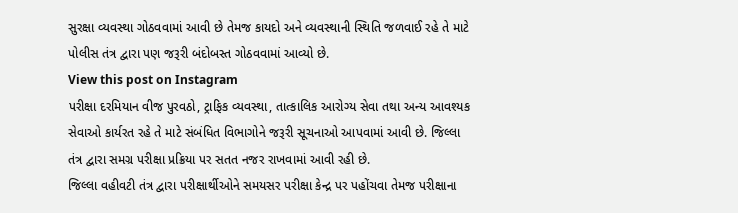સુરક્ષા વ્યવસ્થા ગોઠવવામાં આવી છે તેમજ કાયદો અને વ્યવસ્થાની સ્થિતિ જળવાઈ રહે તે માટે પોલીસ તંત્ર દ્વારા પણ જરૂરી બંદોબસ્ત ગોઠવવામાં આવ્યો છે.
View this post on Instagram
પરીક્ષા દરમિયાન વીજ પુરવઠો, ટ્રાફિક વ્યવસ્થા, તાત્કાલિક આરોગ્ય સેવા તથા અન્ય આવશ્યક સેવાઓ કાર્યરત રહે તે માટે સંબંધિત વિભાગોને જરૂરી સૂચનાઓ આપવામાં આવી છે. જિલ્લા તંત્ર દ્વારા સમગ્ર પરીક્ષા પ્રક્રિયા પર સતત નજર રાખવામાં આવી રહી છે.
જિલ્લા વહીવટી તંત્ર દ્વારા પરીક્ષાર્થીઓને સમયસર પરીક્ષા કેન્દ્ર પર પહોંચવા તેમજ પરીક્ષાના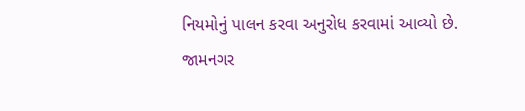નિયમોનું પાલન કરવા અનુરોધ કરવામાં આવ્યો છે.
જામનગર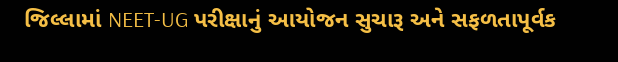જિલ્લામાં NEET-UG પરીક્ષાનું આયોજન સુચારૂ અને સફળતાપૂર્વક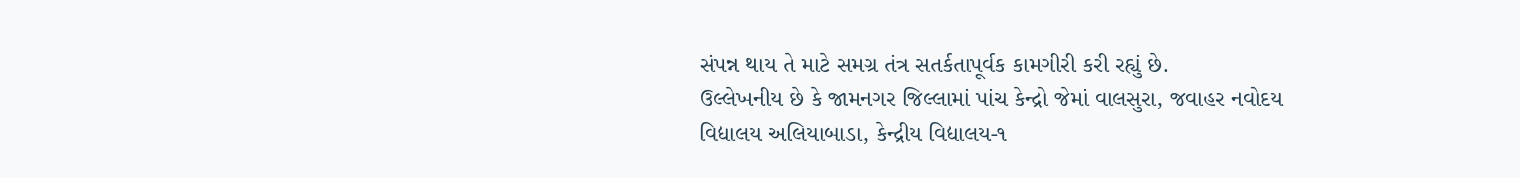સંપન્ન થાય તે માટે સમગ્ર તંત્ર સતર્કતાપૂર્વક કામગીરી કરી રહ્યું છે.
ઉલ્લેખનીય છે કે જામનગર જિલ્લામાં પાંચ કેન્દ્રો જેમાં વાલસુરા, જવાહર નવોદય વિદ્યાલય અલિયાબાડા, કેન્દ્રીય વિદ્યાલય-૧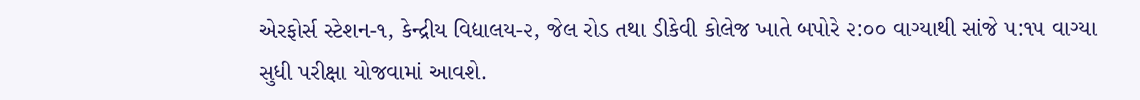એરફોર્સ સ્ટેશન-૧, કેન્દ્રીય વિદ્યાલય-૨, જેલ રોડ તથા ડીકેવી કોલેજ ખાતે બપોરે ૨:૦૦ વાગ્યાથી સાંજે ૫:૧૫ વાગ્યા સુધી પરીક્ષા યોજવામાં આવશે.